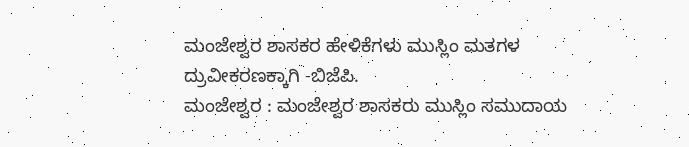ಮಂಜೇಶ್ವರ ಶಾಸಕರ ಹೇಳಿಕೆಗಳು ಮುಸ್ಲಿಂ ಮತಗಳ ದ್ರುವೀಕರಣಕ್ಕಾಗಿ -ಬಿಜೆಪಿ.
ಮಂಜೇಶ್ವರ : ಮಂಜೇಶ್ವರ ಶಾಸಕರು ಮುಸ್ಲಿಂ ಸಮುದಾಯ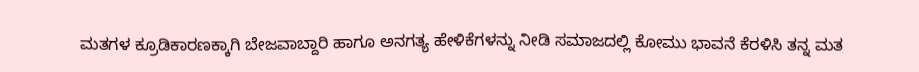ಮತಗಳ ಕ್ರೂಡಿಕಾರಣಕ್ಕಾಗಿ ಬೇಜವಾಬ್ದಾರಿ ಹಾಗೂ ಅನಗತ್ಯ ಹೇಳಿಕೆಗಳನ್ನು ನೀಡಿ ಸಮಾಜದಲ್ಲಿ ಕೋಮು ಭಾವನೆ ಕೆರಳಿಸಿ ತನ್ನ ಮತ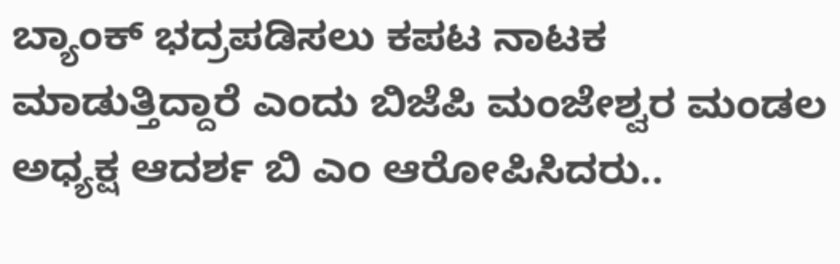ಬ್ಯಾಂಕ್ ಭದ್ರಪಡಿಸಲು ಕಪಟ ನಾಟಕ ಮಾಡುತ್ತಿದ್ದಾರೆ ಎಂದು ಬಿಜೆಪಿ ಮಂಜೇಶ್ವರ ಮಂಡಲ ಅಧ್ಯಕ್ಷ ಆದರ್ಶ ಬಿ ಎಂ ಆರೋಪಿಸಿದರು..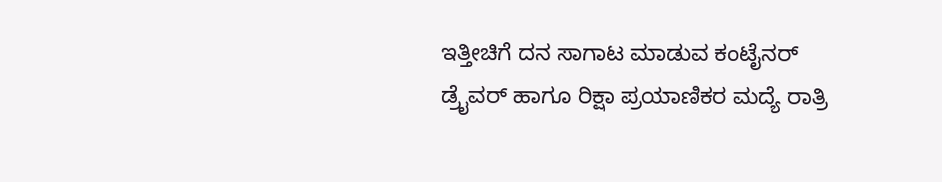ಇತ್ತೀಚಿಗೆ ದನ ಸಾಗಾಟ ಮಾಡುವ ಕಂಟೈನರ್ ಡ್ರೈವರ್ ಹಾಗೂ ರಿಕ್ಷಾ ಪ್ರಯಾಣಿಕರ ಮದ್ಯೆ ರಾತ್ರಿ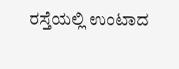ರಸ್ತೆಯಲ್ಲಿ ಉಂಟಾದ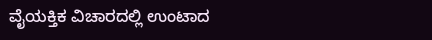ವೈಯಕ್ತಿಕ ವಿಚಾರದಲ್ಲಿ ಉಂಟಾದ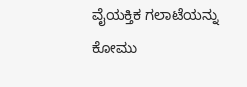ವೈಯಕ್ತಿಕ ಗಲಾಟೆಯನ್ನು ಕೋಮು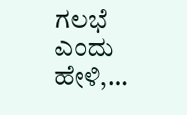ಗಲಭೆ ಎಂದು ಹೇಳಿ,…